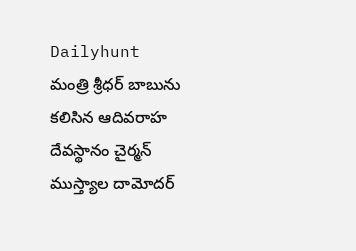Dailyhunt
మంత్రి శ్రీధర్ బాబును కలిసిన ఆదివరాహ దేవస్థానం చైర్మన్ ముస్త్యాల దామోదర్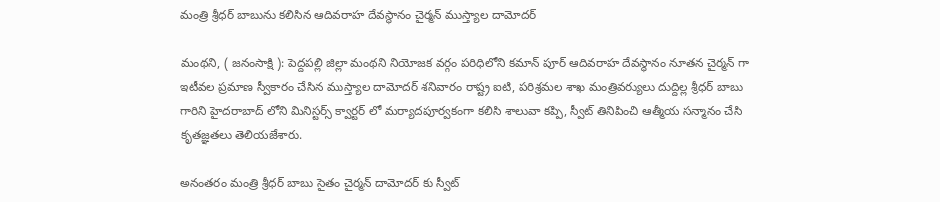మంత్రి శ్రీధర్ బాబును కలిసిన ఆదివరాహ దేవస్థానం చైర్మన్ ముస్త్యాల దామోదర్

మంథని, ( జనంసాక్షి ): పెద్దపల్లి జిల్లా మంథని నియోజక వర్గం పరిధిలోని కమాన్ పూర్ ఆదివరాహ దేవస్థానం నూతన చైర్మన్ గా ఇటీవల ప్రమాణ స్వీకారం చేసిన ముస్త్యాల దామోదర్ శనివారం రాష్ట్ర ఐటి, పరిశ్రమల శాఖ మంత్రివర్యులు దుద్దిల్ల శ్రీధర్ బాబు గారిని హైదరాబాద్ లోని మినిస్టర్స్ క్వార్టర్ లో మర్యాదపూర్వకంగా కలిసి శాలువా కప్పి, స్వీట్ తినిపించి ఆత్మీయ సన్మానం చేసి కృతజ్ఞతలు తెలియజేశారు.

అనంతరం మంత్రి శ్రీధర్ బాబు సైతం చైర్మన్ దామోదర్ కు స్వీట్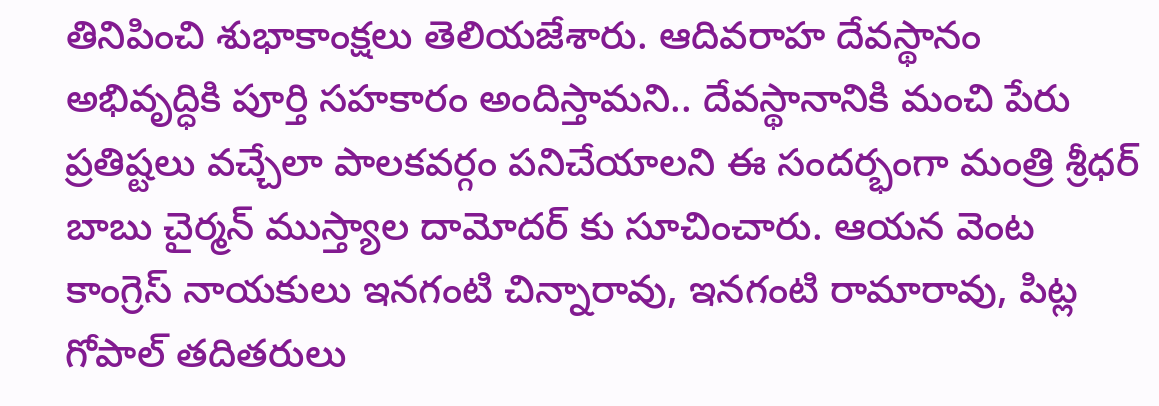తినిపించి శుభాకాంక్షలు తెలియజేశారు. ఆదివరాహ దేవస్థానం అభివృద్ధికి పూర్తి సహకారం అందిస్తామని.. దేవస్థానానికి మంచి పేరు ప్రతిష్టలు వచ్చేలా పాలకవర్గం పనిచేయాలని ఈ సందర్భంగా మంత్రి శ్రీధర్ బాబు చైర్మన్ ముస్త్యాల దామోదర్ కు సూచించారు. ఆయన వెంట కాంగ్రెస్ నాయకులు ఇనగంటి చిన్నారావు, ఇనగంటి రామారావు, పిట్ల గోపాల్ తదితరులు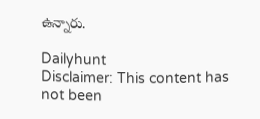ఉన్నారు.

Dailyhunt
Disclaimer: This content has not been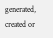generated, created or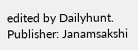edited by Dailyhunt. Publisher: Janamsakshi